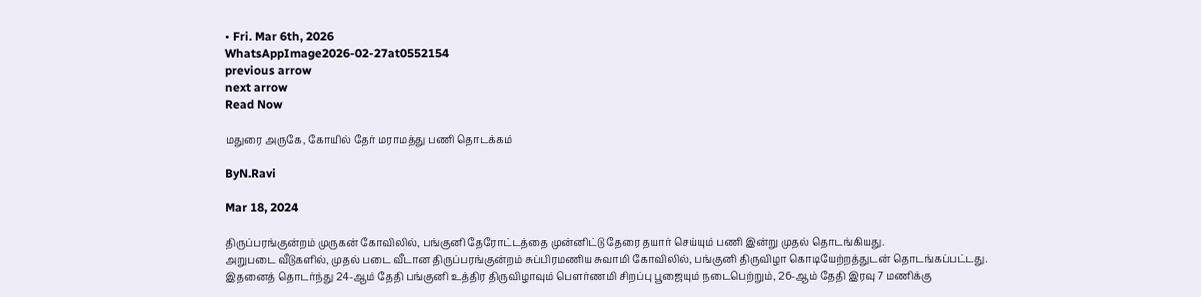• Fri. Mar 6th, 2026
WhatsAppImage2026-02-27at0552154
previous arrow
next arrow
Read Now

மதுரை அருகே, கோயில் தேர் மராமத்து பணி தொடக்கம்

ByN.Ravi

Mar 18, 2024

திருப்பரங்குன்றம் முருகன் கோவிலில், பங்குனி தேரோட்டத்தை முன்னிட்டு தேரை தயார் செய்யும் பணி இன்று முதல் தொடங்கியது.
அறுபடை வீடுகளில், முதல் படை வீடான திருப்பரங்குன்றம் சுப்பிரமணிய சுவாமி கோவிலில், பங்குனி திருவிழா கொடியேற்றத்துடன் தொடங்கப்பட்டது.
இதனைத் தொடர்ந்து 24-ஆம் தேதி பங்குனி உத்திர திருவிழாவும் பௌர்ணமி சிறப்பு பூஜையும் நடைபெற்றும், 26-ஆம் தேதி இரவு 7 மணிக்கு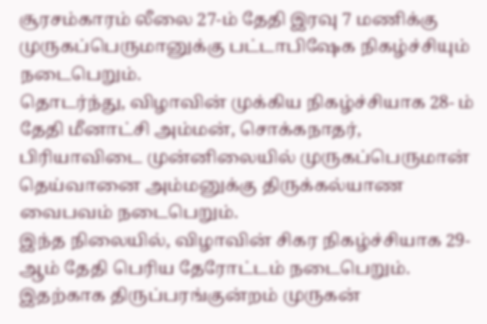சூரசம்காரம் லீலை 27-ம் தேதி இரவு 7 மணிக்கு முருகப்பெருமானுக்கு பட்டாபிஷேக நிகழ்ச்சியும் நடைபெறும்.
தொடர்ந்து, விழாவின் முக்கிய நிகழ்ச்சியாக 28- ம் தேதி மீனாட்சி அம்மன், சொக்கநாதர், பிரியாவிடை முன்னிலையில் முருகப்பெருமான் தெய்வானை அம்மனுக்கு திருக்கல்யாண வைபவம் நடைபெறும்.
இந்த நிலையில், விழாவின் சிகர நிகழ்ச்சியாக 29-ஆம் தேதி பெரிய தேரோட்டம் நடைபெறும். இதற்காக திருப்பரங்குன்றம் முருகன்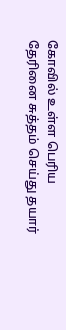கோவில் உள்ள பெரிய தேரினை சுத்தம் செய்து தயார்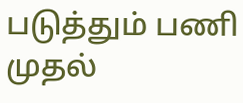படுத்தும் பணி முதல்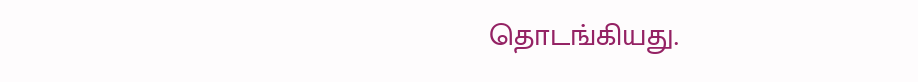தொடங்கியது.